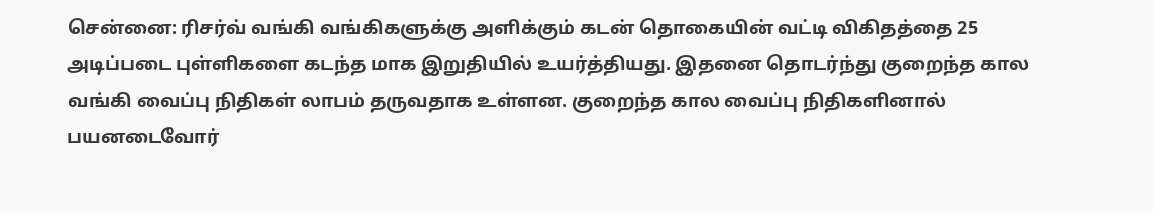சென்னை: ரிசர்வ் வங்கி வங்கிகளுக்கு அளிக்கும் கடன் தொகையின் வட்டி விகிதத்தை 25 அடிப்படை புள்ளிகளை கடந்த மாக இறுதியில் உயர்த்தியது. இதனை தொடர்ந்து குறைந்த கால வங்கி வைப்பு நிதிகள் லாபம் தருவதாக உள்ளன. குறைந்த கால வைப்பு நிதிகளினால் பயனடைவோர்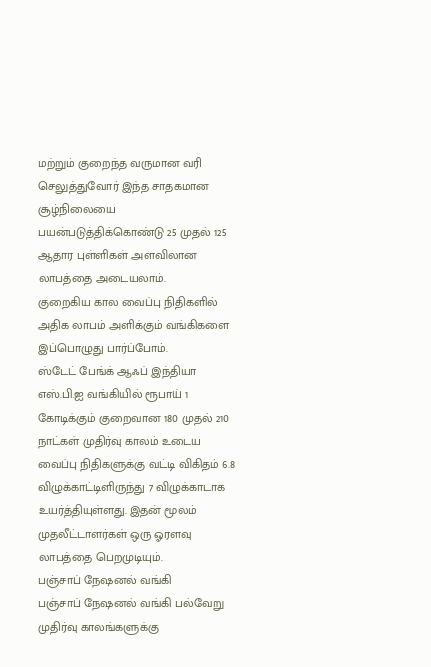மற்றும் குறைந்த வருமான வரி செலுத்துவோர் இந்த சாதகமான சூழ்நிலையை பயன்படுத்திக்கொண்டு 25 முதல் 125 ஆதார புள்ளிகள் அளவிலான லாபத்தை அடையலாம்.
குறைகிய கால வைப்பு நிதிகளில் அதிக லாபம் அளிக்கும் வங்கிகளை இப்பொழுது பார்ப்போம்.
ஸ்டேட் பேங்க் ஆஃப் இந்தியா
எஸ்.பி.ஐ வங்கியில் ரூபாய் 1 கோடிக்கும் குறைவான 180 முதல் 210 நாட்கள் முதிர்வு காலம் உடைய வைப்பு நிதிகளுக்கு வட்டி விகிதம் 6.8 விழுக்காட்டிளிருந்து 7 விழுக்காடாக உயர்த்தியுள்ளது. இதன் மூலம் முதலீட்டாளர்கள் ஒரு ஓரளவு லாபத்தை பெறமுடியும்.
பஞ்சாப் நேஷனல் வங்கி
பஞ்சாப் நேஷனல் வங்கி பல்வேறு முதிர்வு காலங்களுக்கு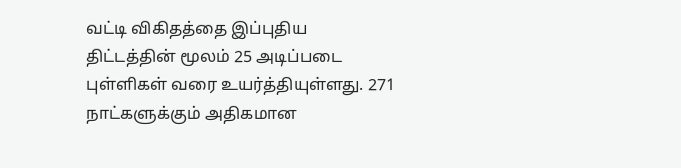வட்டி விகிதத்தை இப்புதிய திட்டத்தின் மூலம் 25 அடிப்படை புள்ளிகள் வரை உயர்த்தியுள்ளது. 271 நாட்களுக்கும் அதிகமான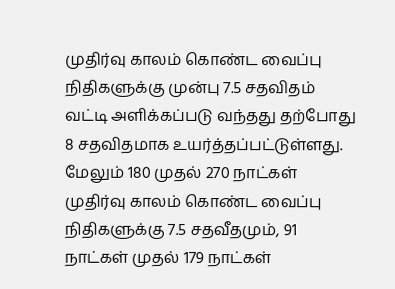முதிர்வு காலம் கொண்ட வைப்பு நிதிகளுக்கு முன்பு 7.5 சதவிதம் வட்டி அளிக்கப்படு வந்தது தற்போது 8 சதவிதமாக உயர்த்தப்பட்டுள்ளது. மேலும் 180 முதல் 270 நாட்கள் முதிர்வு காலம் கொண்ட வைப்பு நிதிகளுக்கு 7.5 சதவீதமும், 91 நாட்கள் முதல் 179 நாட்கள்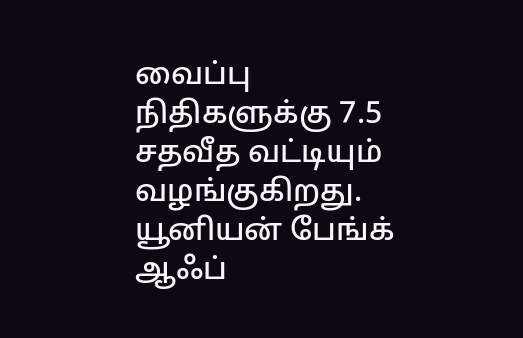வைப்பு நிதிகளுக்கு 7.5 சதவீத வட்டியும் வழங்குகிறது.
யூனியன் பேங்க் ஆஃப்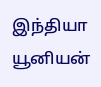இந்தியா
யூனியன்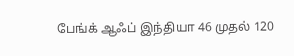பேங்க் ஆஃப் இந்தியா 46 முதல் 120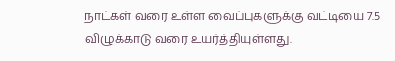நாட்கள் வரை உள்ள வைப்புகளுக்கு வட்டியை 7.5 விழுக்காடு வரை உயர்த்தியுள்ளது.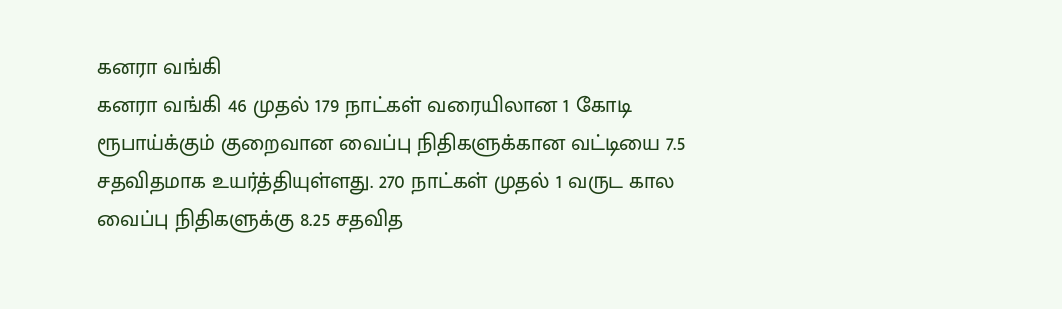கனரா வங்கி
கனரா வங்கி 46 முதல் 179 நாட்கள் வரையிலான 1 கோடி ரூபாய்க்கும் குறைவான வைப்பு நிதிகளுக்கான வட்டியை 7.5 சதவிதமாக உயர்த்தியுள்ளது. 270 நாட்கள் முதல் 1 வருட கால வைப்பு நிதிகளுக்கு 8.25 சதவித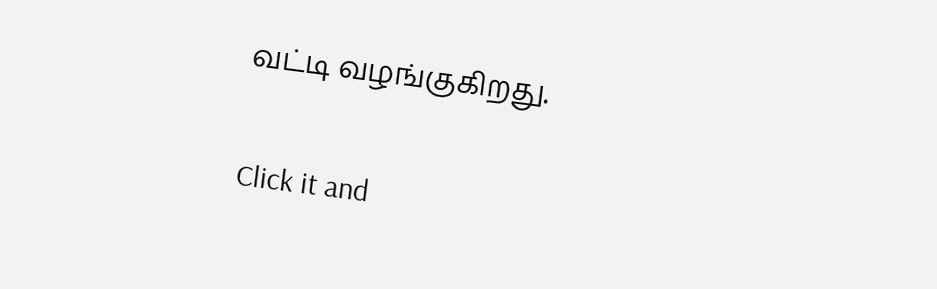வட்டி வழங்குகிறது.


Click it and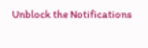Unblock the Notifications